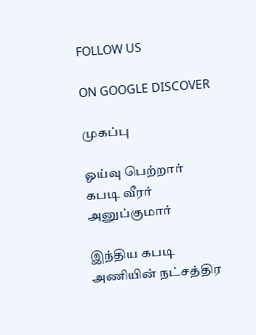FOLLOW US

ON GOOGLE DISCOVER

முகப்பு

ஓய்வு பெற்றார் கபடி வீரர் அனுப்குமார்

இந்திய கபடி அணியின் நட்சத்திர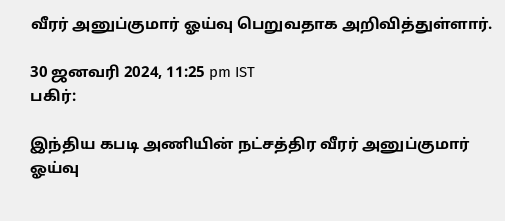வீரர் அனுப்குமார் ஓய்வு பெறுவதாக அறிவித்துள்ளார்.

30 ஜனவரி 2024, 11:25 pm IST
பகிர்:

இந்திய கபடி அணியின் நட்சத்திர வீரர் அனுப்குமார் ஓய்வு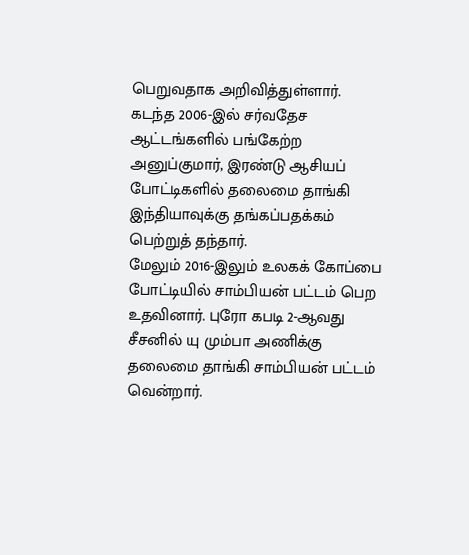பெறுவதாக அறிவித்துள்ளார்.
கடந்த 2006-இல் சர்வதேச ஆட்டங்களில் பங்கேற்ற அனுப்குமார், இரண்டு ஆசியப் போட்டிகளில் தலைமை தாங்கி இந்தியாவுக்கு தங்கப்பதக்கம் பெற்றுத் தந்தார்.
மேலும் 2016-இலும் உலகக் கோப்பை போட்டியில் சாம்பியன் பட்டம் பெற உதவினார். புரோ கபடி 2-ஆவது சீசனில் யு மும்பா அணிக்கு தலைமை தாங்கி சாம்பியன் பட்டம் வென்றார்.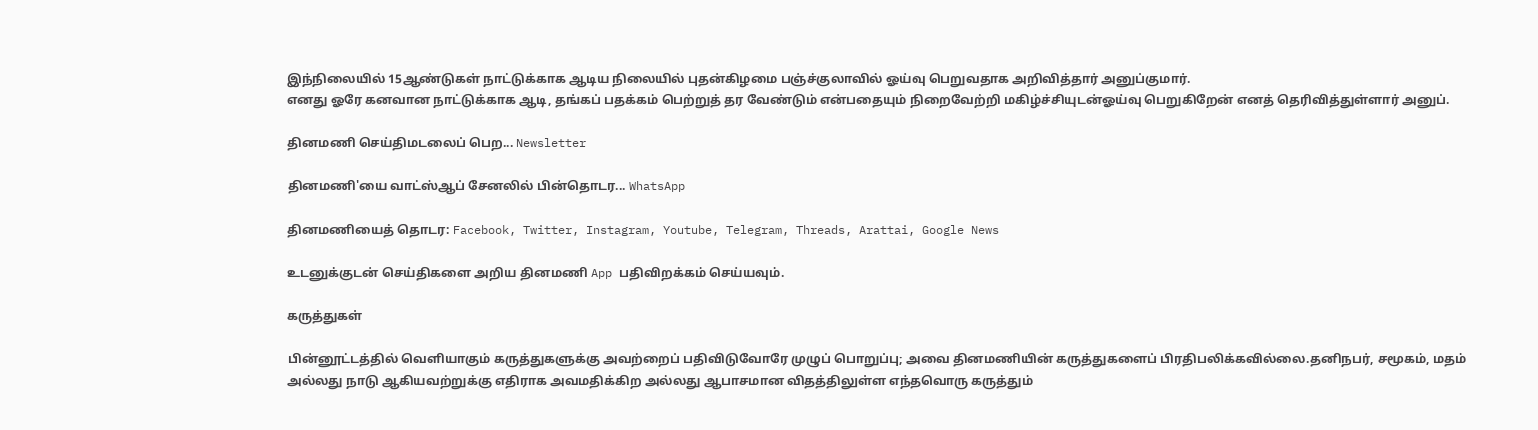இந்நிலையில் 15ஆண்டுகள் நாட்டுக்காக ஆடிய நிலையில் புதன்கிழமை பஞ்ச்குலாவில் ஓய்வு பெறுவதாக அறிவித்தார் அனுப்குமார்.
எனது ஓரே கனவான நாட்டுக்காக ஆடி, தங்கப் பதக்கம் பெற்றுத் தர வேண்டும் என்பதையும் நிறைவேற்றி மகிழ்ச்சியுடன்ஓய்வு பெறுகிறேன் எனத் தெரிவித்துள்ளார் அனுப்.

தினமணி செய்திமடலைப் பெற... Newsletter

தினமணி'யை வாட்ஸ்ஆப் சேனலில் பின்தொடர... WhatsApp

தினமணியைத் தொடர: Facebook, Twitter, Instagram, Youtube, Telegram, Threads, Arattai, Google News

உடனுக்குடன் செய்திகளை அறிய தினமணி App பதிவிறக்கம் செய்யவும்.

கருத்துகள்

பின்னூட்டத்தில் வெளியாகும் கருத்துகளுக்கு அவற்றைப் பதிவிடுவோரே முழுப் பொறுப்பு; அவை தினமணியின் கருத்துகளைப் பிரதிபலிக்கவில்லை.தனிநபர், சமூகம், மதம் அல்லது நாடு ஆகியவற்றுக்கு எதிராக அவமதிக்கிற அல்லது ஆபாசமான விதத்திலுள்ள எந்தவொரு கருத்தும்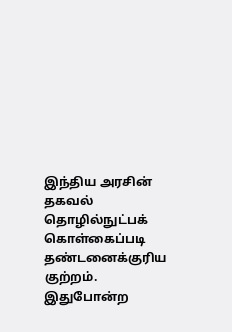இந்திய அரசின் தகவல் தொழில்நுட்பக் கொள்கைப்படி தண்டனைக்குரிய குற்றம். இதுபோன்ற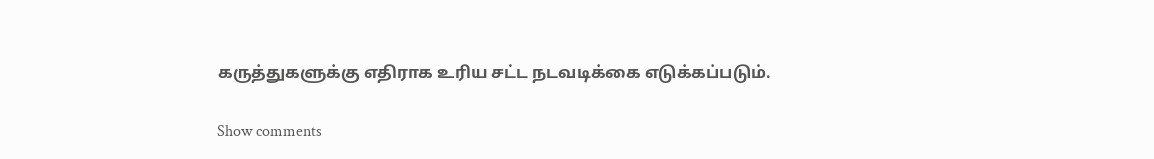கருத்துகளுக்கு எதிராக உரிய சட்ட நடவடிக்கை எடுக்கப்படும்.

Show comments